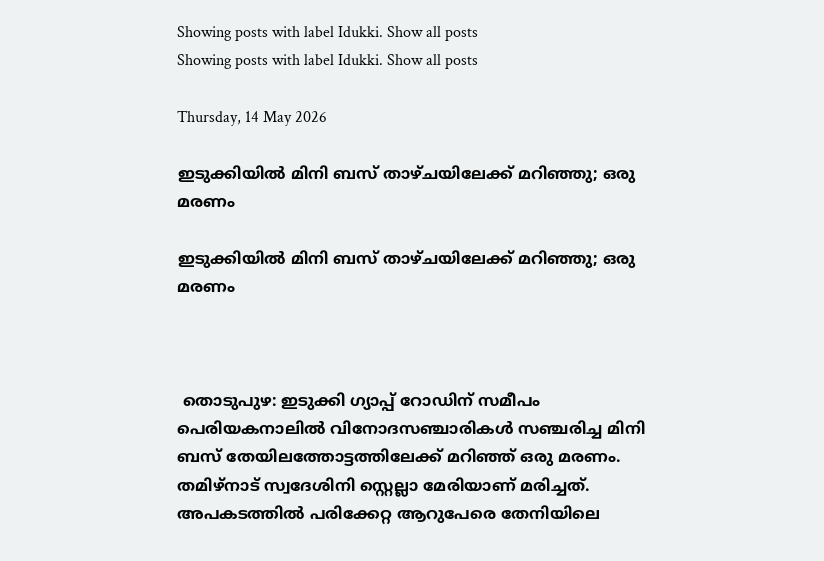Showing posts with label Idukki. Show all posts
Showing posts with label Idukki. Show all posts

Thursday, 14 May 2026

ഇടുക്കിയില്‍ മിനി ബസ് താഴ്ചയിലേക്ക് മറിഞ്ഞു; ഒരു മരണം

ഇടുക്കിയില്‍ മിനി ബസ് താഴ്ചയിലേക്ക് മറിഞ്ഞു; ഒരു മരണം



 തൊടുപുഴ: ഇടുക്കി ഗ്യാപ്പ് റോഡിന് സമീപം പെരിയകനാലില്‍ വിനോദസഞ്ചാരികള്‍ സഞ്ചരിച്ച മിനി ബസ് തേയിലത്തോട്ടത്തിലേക്ക് മറിഞ്ഞ് ഒരു മരണം. തമിഴ്നാട് സ്വദേശിനി സ്റ്റെല്ലാ മേരിയാണ് മരിച്ചത്. അപകടത്തില്‍ പരിക്കേറ്റ ആറുപേരെ തേനിയിലെ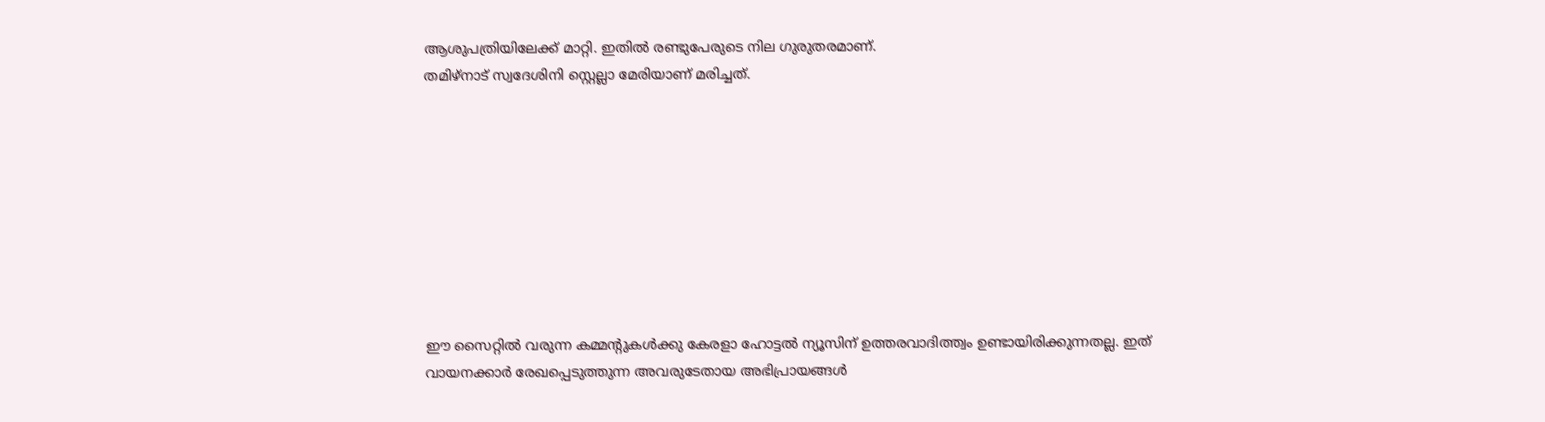ആശുപത്രിയിലേക്ക് മാറ്റി. ഇതില്‍ രണ്ടുപേരുടെ നില ഗുരുതരമാണ്.
തമിഴ്നാട് സ്വദേശിനി സ്റ്റെല്ലാ മേരിയാണ് മരിച്ചത്.









ഈ സൈറ്റിൽ വരുന്ന കമ്മന്റുകൾക്കു കേരളാ ഹോട്ടൽ ന്യൂസിന് ഉത്തരവാദിത്ത്വം ഉണ്ടായിരിക്കുന്നതല്ല. ഇത് വായനക്കാർ രേഖപ്പെടുത്തുന്ന അവരുടേതായ അഭിപ്രായങ്ങൾ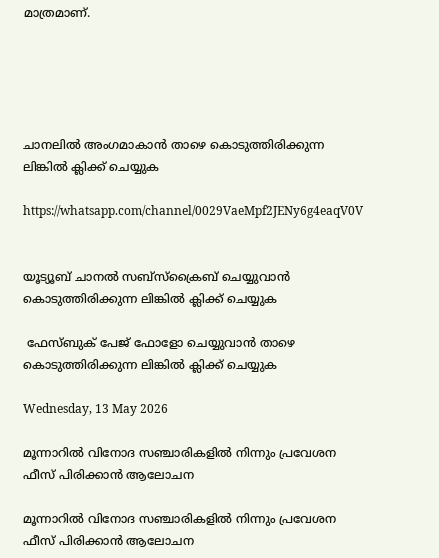മാത്രമാണ്.





ചാനലിൽ അംഗമാകാൻ താഴെ കൊടുത്തിരിക്കുന്ന ലിങ്കിൽ ക്ലിക്ക് ചെയ്യുക

https://whatsapp.com/channel/0029VaeMpf2JENy6g4eaqV0V


യൂട്യൂബ് ചാനൽ സബ്സ്ക്രൈബ് ചെയ്യുവാൻ കൊടുത്തിരിക്കുന്ന ലിങ്കിൽ ക്ലിക്ക് ചെയ്യുക

 ഫേസ്ബുക് പേജ് ഫോളോ ചെയ്യുവാൻ താഴെ കൊടുത്തിരിക്കുന്ന ലിങ്കിൽ ക്ലിക്ക് ചെയ്യുക

Wednesday, 13 May 2026

മൂന്നാറില്‍ വിനോദ സഞ്ചാരികളില്‍ നിന്നും പ്രവേശന ഫീസ് പിരിക്കാന്‍ ആലോചന

മൂന്നാറില്‍ വിനോദ സഞ്ചാരികളില്‍ നിന്നും പ്രവേശന ഫീസ് പിരിക്കാന്‍ ആലോചന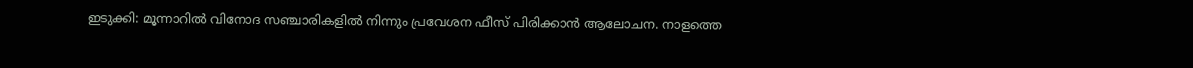ഇടുക്കി: മൂന്നാറില്‍ വിനോദ സഞ്ചാരികളില്‍ നിന്നും പ്രവേശന ഫീസ് പിരിക്കാന്‍ ആലോചന. നാളത്തെ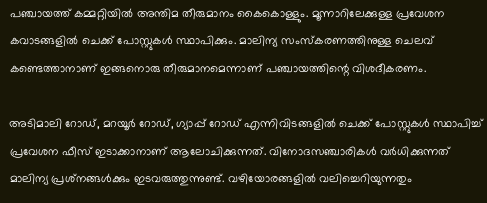പഞ്ചായത്ത് കമ്മറ്റിയില്‍ അന്തിമ തീരുമാനം കൈകൊള്ളും. മൂന്നാറിലേക്കുള്ള പ്രവേശന കവാടങ്ങളില്‍ ചെക്ക് പോസ്റ്റുകള്‍ സ്ഥാപിക്കും. മാലിന്യ സംസ്‌കരണത്തിനുള്ള ചെലവ് കണ്ടെത്താനാണ് ഇങ്ങനൊരു തീരുമാനമെന്നാണ് പഞ്ചായത്തിന്റെ വിശദീകരണം.

അടിമാലി റോഡ്, മറയൂര്‍ റോഡ്, ഗ്യാപ്പ് റോഡ് എന്നിവിടങ്ങളില്‍ ചെക്ക് പോസ്റ്റുകള്‍ സ്ഥാപിച്ച് പ്രവേശന ഫീസ് ഇടാക്കാനാണ് ആലോചിക്കുന്നത്. വിനോദസഞ്ചാരികള്‍ വര്‍ധിക്കുന്നത് മാലിന്യ പ്രശ്‌നങ്ങള്‍ക്കും ഇടവരുത്തുന്നുണ്ട്. വഴിയോരങ്ങളില്‍ വലിച്ചെറിയുന്നതും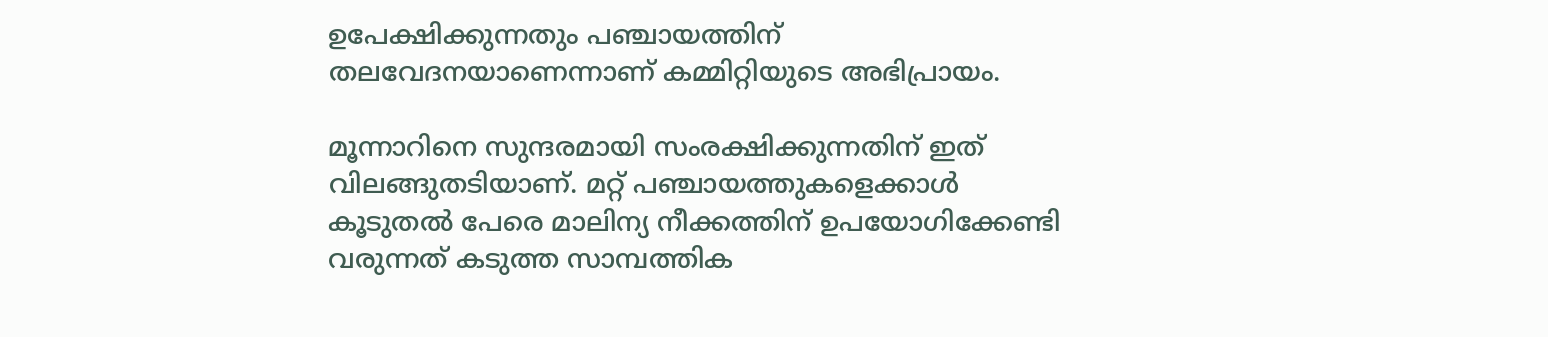ഉപേക്ഷിക്കുന്നതും പഞ്ചായത്തിന് തലവേദനയാണെന്നാണ് കമ്മിറ്റിയുടെ അഭിപ്രായം.

മൂന്നാറിനെ സുന്ദരമായി സംരക്ഷിക്കുന്നതിന് ഇത് വിലങ്ങുതടിയാണ്. മറ്റ് പഞ്ചായത്തുകളെക്കാള്‍ കൂടുതല്‍ പേരെ മാലിന്യ നീക്കത്തിന് ഉപയോഗിക്കേണ്ടി വരുന്നത് കടുത്ത സാമ്പത്തിക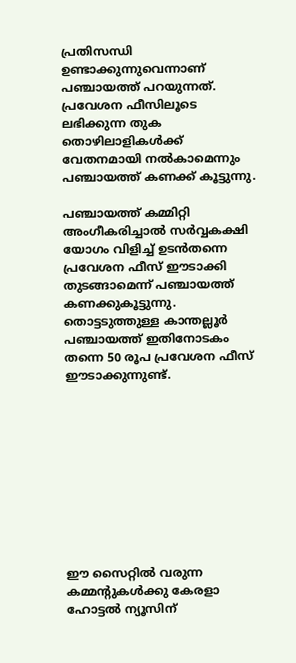പ്രതിസന്ധി ഉണ്ടാക്കുന്നുവെന്നാണ് പഞ്ചായത്ത് പറയുന്നത്. പ്രവേശന ഫീസിലൂടെ ലഭിക്കുന്ന തുക തൊഴിലാളികള്‍ക്ക് വേതനമായി നല്‍കാമെന്നും പഞ്ചായത്ത് കണക്ക് കൂട്ടുന്നു.

പഞ്ചായത്ത് കമ്മിറ്റി അംഗീകരിച്ചാല്‍ സര്‍വ്വകക്ഷി യോഗം വിളിച്ച് ഉടന്‍തന്നെ പ്രവേശന ഫീസ് ഈടാക്കി തുടങ്ങാമെന്ന് പഞ്ചായത്ത് കണക്കുകൂട്ടുന്നു. തൊട്ടടുത്തുള്ള കാന്തല്ലൂര്‍ പഞ്ചായത്ത് ഇതിനോടകം തന്നെ 50 രൂപ പ്രവേശന ഫീസ് ഈടാക്കുന്നുണ്ട്.










ഈ സൈറ്റിൽ വരുന്ന കമ്മന്റുകൾക്കു കേരളാ ഹോട്ടൽ ന്യൂസിന്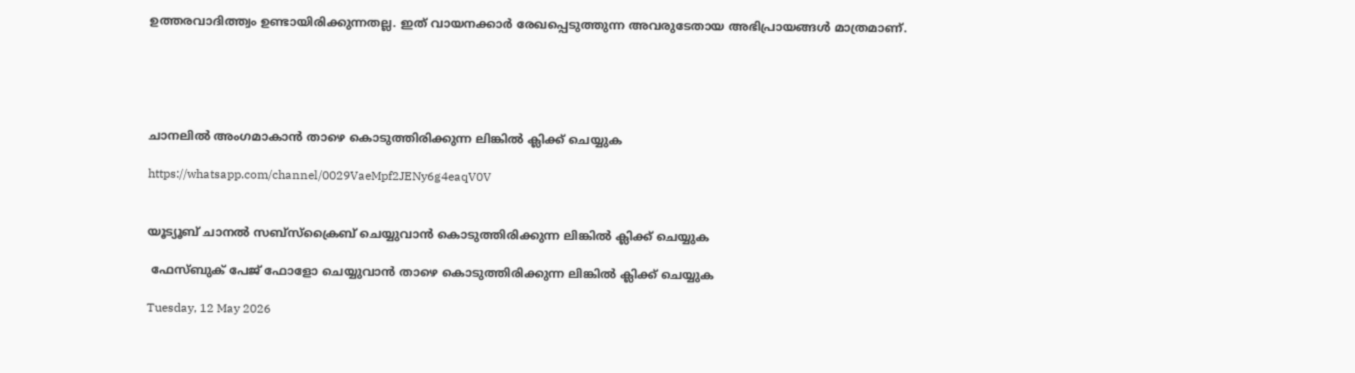ഉത്തരവാദിത്ത്വം ഉണ്ടായിരിക്കുന്നതല്ല. ഇത് വായനക്കാർ രേഖപ്പെടുത്തുന്ന അവരുടേതായ അഭിപ്രായങ്ങൾ മാത്രമാണ്.





ചാനലിൽ അംഗമാകാൻ താഴെ കൊടുത്തിരിക്കുന്ന ലിങ്കിൽ ക്ലിക്ക് ചെയ്യുക

https://whatsapp.com/channel/0029VaeMpf2JENy6g4eaqV0V


യൂട്യൂബ് ചാനൽ സബ്സ്ക്രൈബ് ചെയ്യുവാൻ കൊടുത്തിരിക്കുന്ന ലിങ്കിൽ ക്ലിക്ക് ചെയ്യുക

 ഫേസ്ബുക് പേജ് ഫോളോ ചെയ്യുവാൻ താഴെ കൊടുത്തിരിക്കുന്ന ലിങ്കിൽ ക്ലിക്ക് ചെയ്യുക

Tuesday, 12 May 2026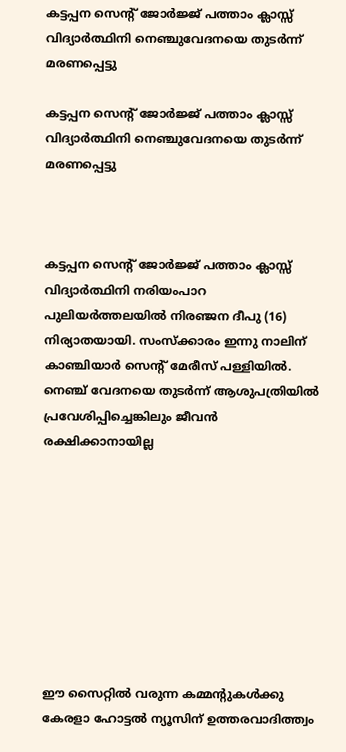കട്ടപ്പന സെന്റ് ജോർജ്ജ് പത്താം ക്ലാസ്സ് വിദ്യാർത്ഥിനി നെഞ്ചുവേദനയെ തുടർന്ന് മരണപ്പെട്ടു

കട്ടപ്പന സെന്റ് ജോർജ്ജ് പത്താം ക്ലാസ്സ് വിദ്യാർത്ഥിനി നെഞ്ചുവേദനയെ തുടർന്ന് മരണപ്പെട്ടു



കട്ടപ്പന സെന്റ് ജോർജ്ജ് പത്താം ക്ലാസ്സ് വിദ്യാർത്ഥിനി നരിയംപാറ പുലിയർത്തലയിൽ നിരഞ്ജന ദീപു (16) നിര്യാതയായി. സംസ്ക്കാരം ഇന്നു നാലിന് കാഞ്ചിയാർ സെൻ്റ് മേരീസ് പള്ളിയിൽ. നെഞ്ച് വേദനയെ തുടർന്ന് ആശുപത്രിയിൽ പ്രവേശിപ്പിച്ചെങ്കിലും ജീവൻ രക്ഷിക്കാനായില്ല









ഈ സൈറ്റിൽ വരുന്ന കമ്മന്റുകൾക്കു കേരളാ ഹോട്ടൽ ന്യൂസിന് ഉത്തരവാദിത്ത്വം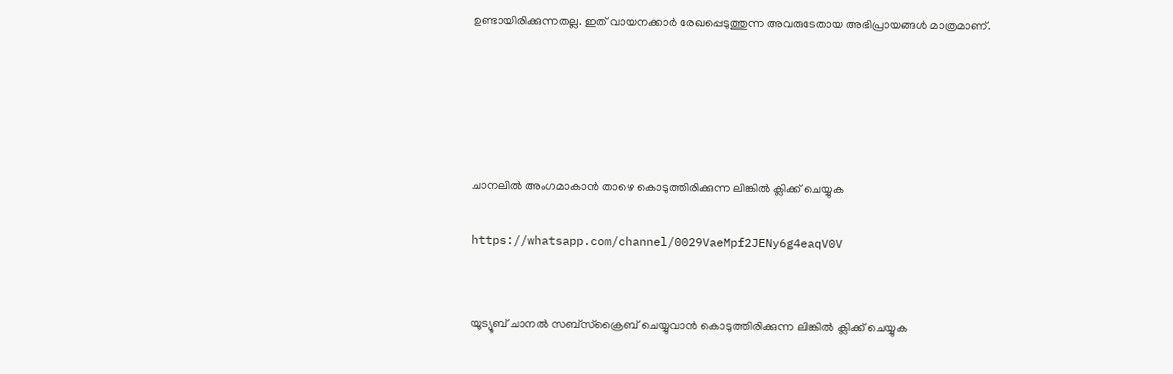ഉണ്ടായിരിക്കുന്നതല്ല. ഇത് വായനക്കാർ രേഖപ്പെടുത്തുന്ന അവരുടേതായ അഭിപ്രായങ്ങൾ മാത്രമാണ്.





ചാനലിൽ അംഗമാകാൻ താഴെ കൊടുത്തിരിക്കുന്ന ലിങ്കിൽ ക്ലിക്ക് ചെയ്യുക

https://whatsapp.com/channel/0029VaeMpf2JENy6g4eaqV0V


യൂട്യൂബ് ചാനൽ സബ്സ്ക്രൈബ് ചെയ്യുവാൻ കൊടുത്തിരിക്കുന്ന ലിങ്കിൽ ക്ലിക്ക് ചെയ്യുക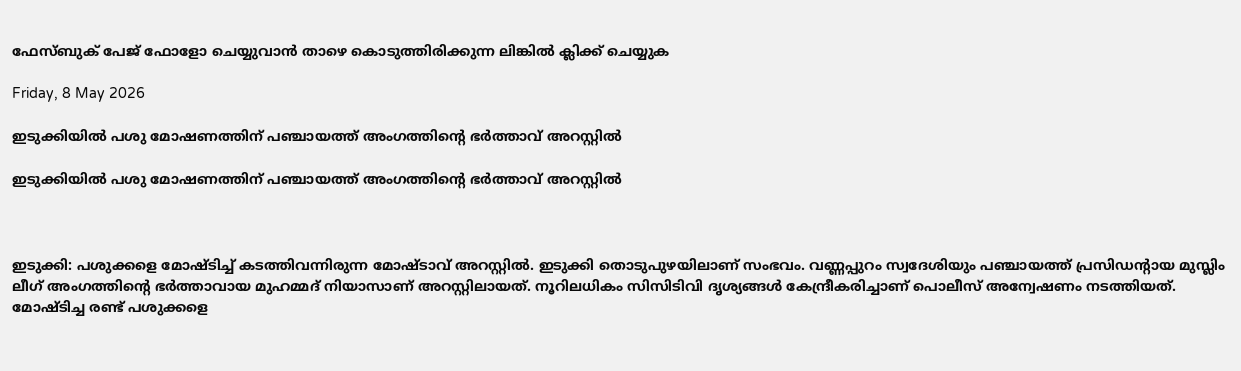ഫേസ്ബുക് പേജ് ഫോളോ ചെയ്യുവാൻ താഴെ കൊടുത്തിരിക്കുന്ന ലിങ്കിൽ ക്ലിക്ക് ചെയ്യുക

Friday, 8 May 2026

ഇടുക്കിയിൽ പശു മോഷണത്തിന് പ‍ഞ്ചായത്ത് അംഗത്തിന്റെ ഭർത്താവ് അറസ്റ്റിൽ

ഇടുക്കിയിൽ പശു മോഷണത്തിന് പ‍ഞ്ചായത്ത് അംഗത്തിന്റെ ഭർത്താവ് അറസ്റ്റിൽ



ഇടുക്കി: പശുക്കളെ മോഷ്ടിച്ച് കടത്തിവന്നിരുന്ന മോഷ്ടാവ് അറസ്റ്റിൽ. ഇടുക്കി തൊടുപുഴയിലാണ് സംഭവം. വണ്ണപ്പുറം സ്വദേശിയും പഞ്ചായത്ത് പ്രസിഡന്റായ മുസ്ലിം ലീഗ് അംഗത്തിന്റെ ഭർത്താവായ മുഹമ്മദ് നിയാസാണ് അറസ്റ്റിലായത്. നൂറിലധികം സിസിടിവി ദൃശ്യങ്ങൾ കേന്ദ്രീകരിച്ചാണ് പൊലീസ് അന്വേഷണം നടത്തിയത്. മോഷ്ടിച്ച രണ്ട് പശുക്കളെ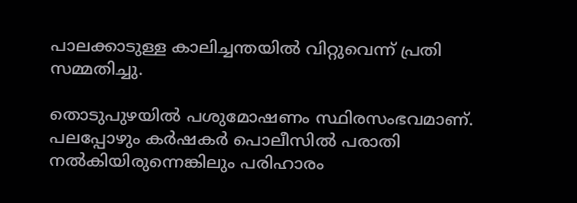പാലക്കാടുള്ള കാലിച്ചന്തയിൽ വിറ്റുവെന്ന് പ്രതി സമ്മതിച്ചു.

തൊടുപുഴയിൽ പശുമോഷണം സ്ഥിരസംഭവമാണ്. പലപ്പോഴും കർഷകർ പൊലീസിൽ പരാതി നൽകിയിരുന്നെങ്കിലും പരിഹാരം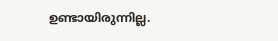ഉണ്ടായിരുന്നില്ല.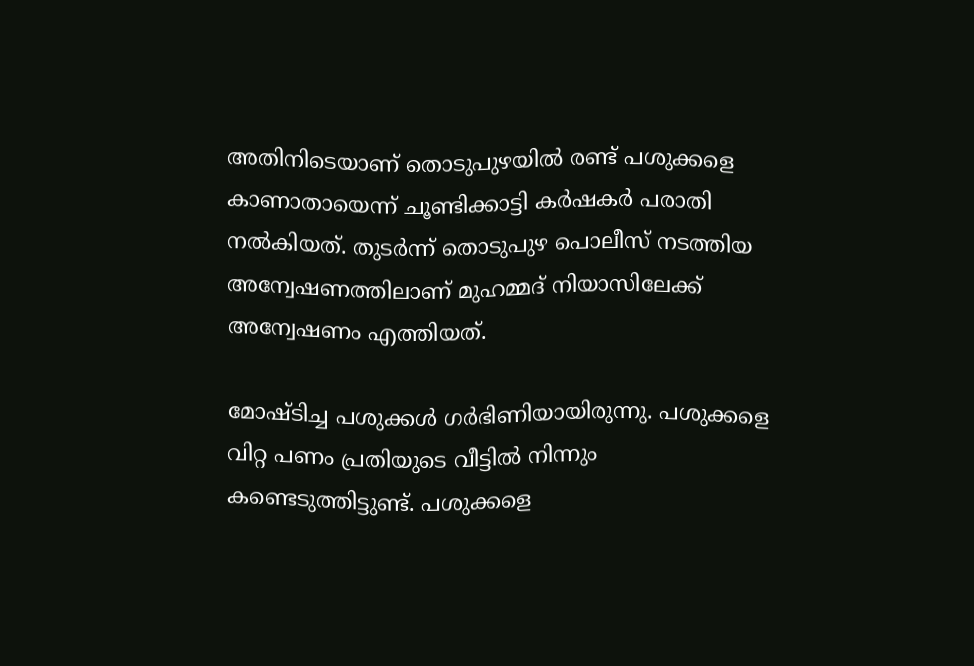അതിനിടെയാണ് തൊടുപുഴയിൽ രണ്ട് പശുക്കളെ കാണാതായെന്ന് ചൂണ്ടിക്കാട്ടി കർഷകർ പരാതി നൽകിയത്. തുടർന്ന് തൊടുപുഴ പൊലീസ് നടത്തിയ അന്വേഷണത്തിലാണ് മുഹമ്മദ് നിയാസിലേക്ക് അന്വേഷണം എത്തിയത്.

മോഷ്ടിച്ച പശുക്കൾ ഗർഭിണിയായിരുന്നു. പശുക്കളെ വിറ്റ പണം പ്രതിയുടെ വീട്ടിൽ നിന്നും കണ്ടെടുത്തിട്ടുണ്ട്. പശുക്കളെ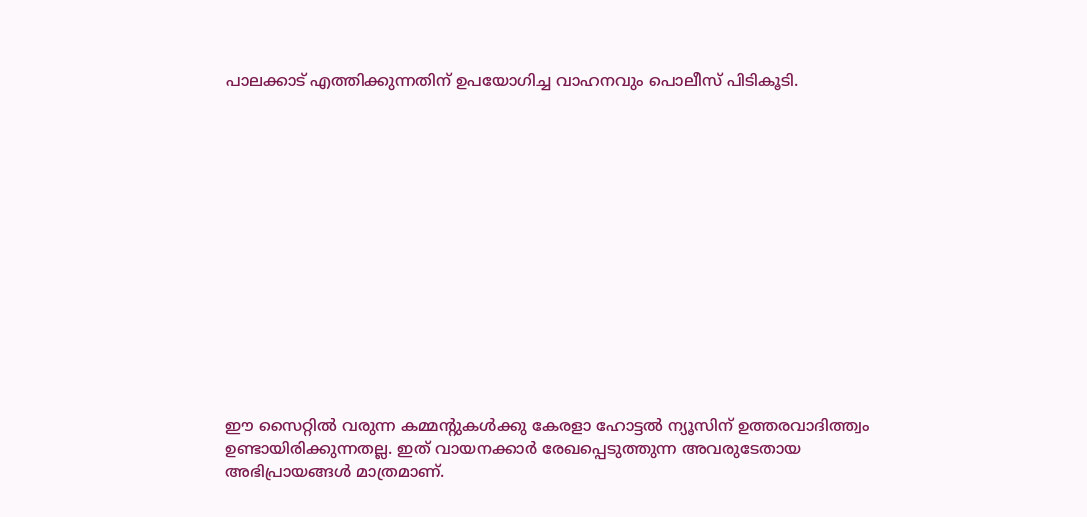പാലക്കാട് എത്തിക്കുന്നതിന് ഉപയോഗിച്ച വാഹനവും പൊലീസ് പിടികൂടി.














ഈ സൈറ്റിൽ വരുന്ന കമ്മന്റുകൾക്കു കേരളാ ഹോട്ടൽ ന്യൂസിന് ഉത്തരവാദിത്ത്വം ഉണ്ടായിരിക്കുന്നതല്ല. ഇത് വായനക്കാർ രേഖപ്പെടുത്തുന്ന അവരുടേതായ അഭിപ്രായങ്ങൾ മാത്രമാണ്.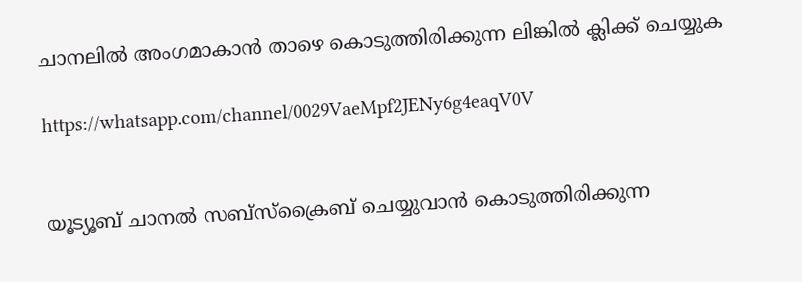ചാനലിൽ അംഗമാകാൻ താഴെ കൊടുത്തിരിക്കുന്ന ലിങ്കിൽ ക്ലിക്ക് ചെയ്യുക

https://whatsapp.com/channel/0029VaeMpf2JENy6g4eaqV0V


യൂട്യൂബ് ചാനൽ സബ്സ്ക്രൈബ് ചെയ്യുവാൻ കൊടുത്തിരിക്കുന്ന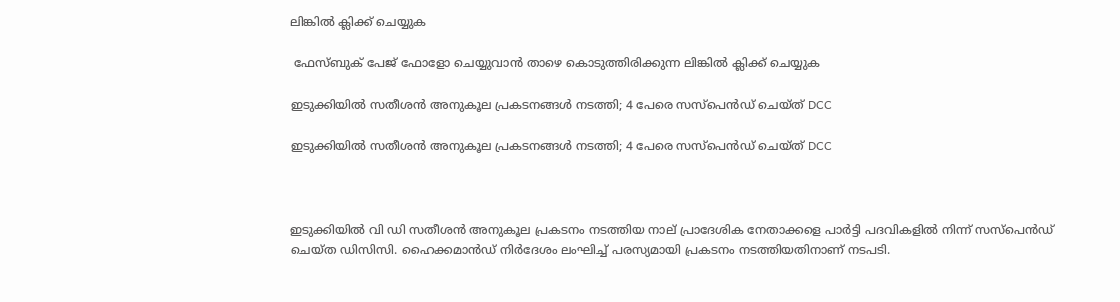ലിങ്കിൽ ക്ലിക്ക് ചെയ്യുക

 ഫേസ്ബുക് പേജ് ഫോളോ ചെയ്യുവാൻ താഴെ കൊടുത്തിരിക്കുന്ന ലിങ്കിൽ ക്ലിക്ക് ചെയ്യുക

ഇടുക്കിയിൽ സതീശന്‍ അനുകൂല പ്രകടനങ്ങള്‍ നടത്തി; 4 പേരെ സസ്പെൻഡ് ചെയ്‌ത് DCC

ഇടുക്കിയിൽ സതീശന്‍ അനുകൂല പ്രകടനങ്ങള്‍ നടത്തി; 4 പേരെ സസ്പെൻഡ് ചെയ്‌ത് DCC



ഇടുക്കിയിൽ വി ഡി സതീശൻ അനുകൂല പ്രകടനം നടത്തിയ നാല് പ്രാദേശിക നേതാക്കളെ പാർട്ടി പദവികളിൽ നിന്ന് സസ്പെൻഡ് ചെയ്ത ഡിസിസി. ഹൈക്കമാൻഡ് നിർദേശം ലംഘിച്ച് പരസ്യമായി പ്രകടനം നടത്തിയതിനാണ് നടപടി.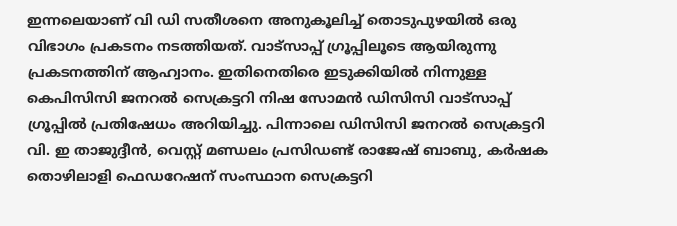ഇന്നലെയാണ് വി ഡി സതീശനെ അനുകൂലിച്ച് തൊടുപുഴയിൽ ഒരു വിഭാഗം പ്രകടനം നടത്തിയത്. വാട്സാപ്പ് ഗ്രൂപ്പിലൂടെ ആയിരുന്നു പ്രകടനത്തിന് ആഹ്വാനം. ഇതിനെതിരെ ഇടുക്കിയിൽ നിന്നുള്ള കെപിസിസി ജനറൽ സെക്രട്ടറി നിഷ സോമൻ ഡിസിസി വാട്സാപ്പ് ഗ്രൂപ്പിൽ പ്രതിഷേധം അറിയിച്ചു. പിന്നാലെ ഡിസിസി ജനറൽ സെക്രട്ടറി വി. ഇ താജുദ്ദീൻ, വെസ്റ്റ് മണ്ഡലം പ്രസിഡണ്ട് രാജേഷ് ബാബു, കർഷക തൊഴിലാളി ഫെഡറേഷന് സംസ്ഥാന സെക്രട്ടറി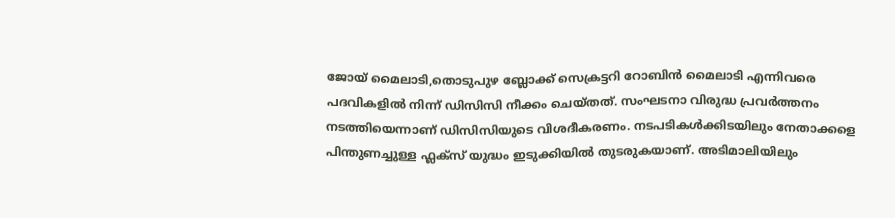ജോയ് മൈലാടി,തൊടുപുഴ ബ്ലോക്ക് സെക്രട്ടറി റോബിൻ മൈലാടി എന്നിവരെ പദവികളിൽ നിന്ന് ഡിസിസി നീക്കം ചെയ്തത്. സംഘടനാ വിരുദ്ധ പ്രവർത്തനം നടത്തിയെന്നാണ് ഡിസിസിയുടെ വിശദീകരണം. നടപടികൾക്കിടയിലും നേതാക്കളെ പിന്തുണച്ചുള്ള ഫ്ലക്സ് യുദ്ധം ഇടുക്കിയിൽ തുടരുകയാണ്. അടിമാലിയിലും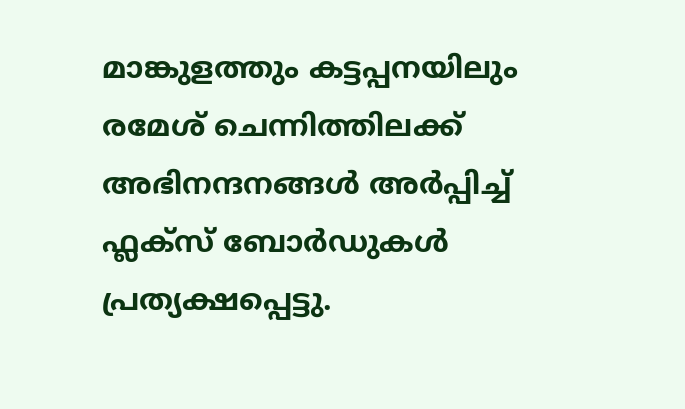മാങ്കുളത്തും കട്ടപ്പനയിലും രമേശ് ചെന്നിത്തിലക്ക് അഭിനന്ദനങ്ങൾ അർപ്പിച്ച് ഫ്ലക്സ് ബോർഡുകൾ പ്രത്യക്ഷപ്പെട്ടു.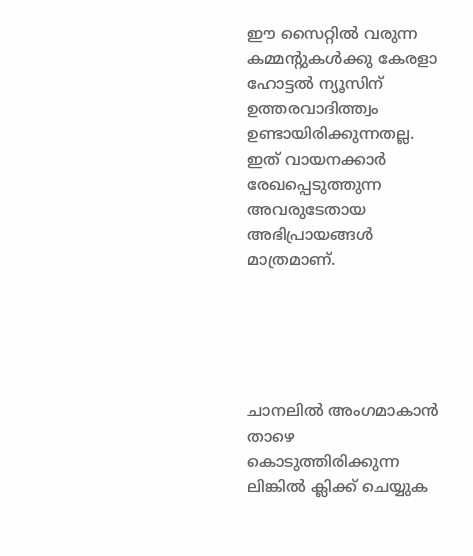ഈ സൈറ്റിൽ വരുന്ന കമ്മന്റുകൾക്കു കേരളാ ഹോട്ടൽ ന്യൂസിന് ഉത്തരവാദിത്ത്വം ഉണ്ടായിരിക്കുന്നതല്ല. ഇത് വായനക്കാർ രേഖപ്പെടുത്തുന്ന അവരുടേതായ അഭിപ്രായങ്ങൾ മാത്രമാണ്.





ചാനലിൽ അംഗമാകാൻ താഴെ കൊടുത്തിരിക്കുന്ന ലിങ്കിൽ ക്ലിക്ക് ചെയ്യുക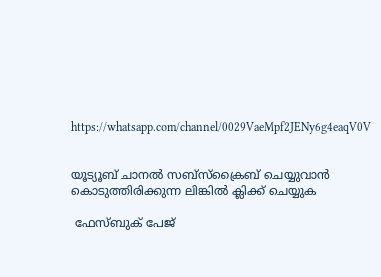https://whatsapp.com/channel/0029VaeMpf2JENy6g4eaqV0V


യൂട്യൂബ് ചാനൽ സബ്സ്ക്രൈബ് ചെയ്യുവാൻ കൊടുത്തിരിക്കുന്ന ലിങ്കിൽ ക്ലിക്ക് ചെയ്യുക

 ഫേസ്ബുക് പേജ്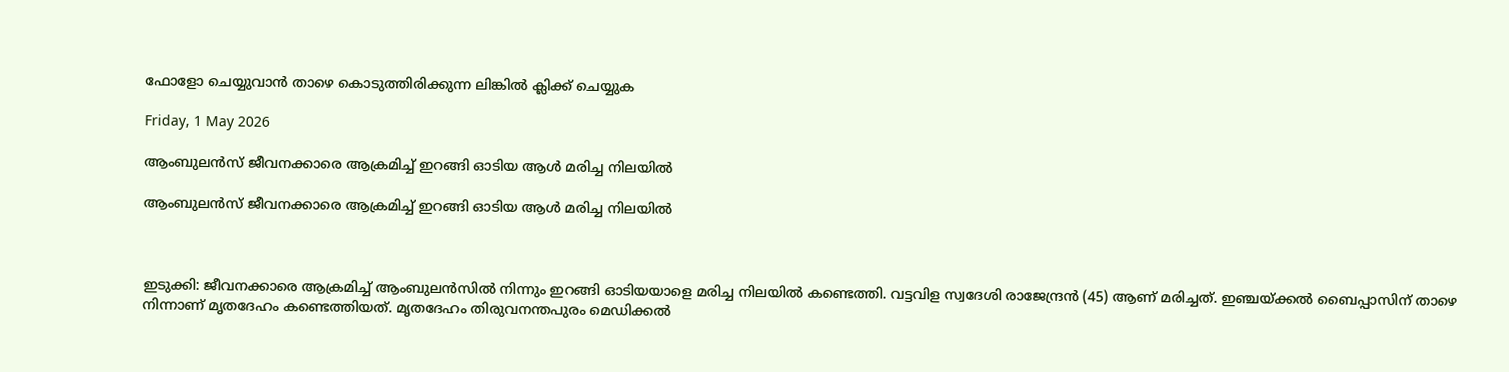ഫോളോ ചെയ്യുവാൻ താഴെ കൊടുത്തിരിക്കുന്ന ലിങ്കിൽ ക്ലിക്ക് ചെയ്യുക

Friday, 1 May 2026

ആംബുലന്‍സ് ജീവനക്കാരെ ആക്രമിച്ച് ഇറങ്ങി ഓടിയ ആൾ മരിച്ച നിലയില്‍

ആംബുലന്‍സ് ജീവനക്കാരെ ആക്രമിച്ച് ഇറങ്ങി ഓടിയ ആൾ മരിച്ച നിലയില്‍



ഇടുക്കി: ജീവനക്കാരെ ആക്രമിച്ച് ആംബുലന്‍സിൽ നിന്നും ഇറങ്ങി ഓടിയയാളെ മരിച്ച നിലയിൽ കണ്ടെത്തി. വട്ടവിള സ്വദേശി രാജേന്ദ്രന്‍ (45) ആണ് മരിച്ചത്. ഇഞ്ചയ്ക്കല്‍ ബൈപ്പാസിന് താഴെ നിന്നാണ് മൃതദേഹം കണ്ടെത്തിയത്. മൃതദേഹം തിരുവനന്തപുരം മെഡിക്കല്‍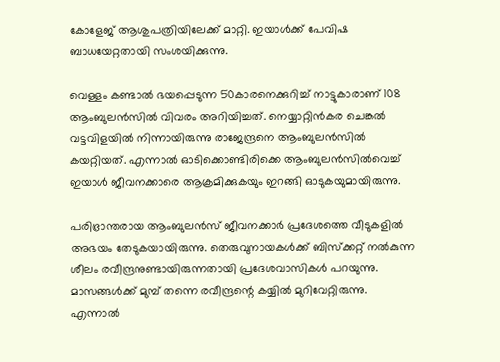കോളേജ് ആശുപത്രിയിലേക്ക് മാറ്റി. ഇയാൾക്ക് പേവിഷ ബാധയേറ്റതായി സംശയിക്കുന്നു.

വെള്ളം കണ്ടാല്‍ ഭയപ്പെടുന്ന 50കാരനെക്കുറിച്ച് നാട്ടുകാരാണ് 108 ആംബുലന്‍സില്‍ വിവരം അറിയിച്ചത്. നെയ്യാറ്റിന്‍കര ചെങ്കല്‍ വട്ടവിളയില്‍ നിന്നായിരുന്നു രാജേന്ദ്രനെ ആംബുലന്‍സില്‍ കയറ്റിയത്. എന്നാല്‍ ഓടിക്കൊണ്ടിരിക്കെ ആംബുലന്‍സില്‍വെച്ച് ഇയാള്‍ ജീവനക്കാരെ ആക്രമിക്കുകയും ഇറങ്ങി ഓടുകയുമായിരുന്നു.

പരിഭ്രാന്തരായ ആംബുലന്‍സ് ജീവനക്കാര്‍ പ്രദേശത്തെ വീടുകളില്‍ അഭയം തേടുകയായിരുന്നു. തെരുവുനായകള്‍ക്ക് ബിസ്‌ക്കറ്റ് നല്‍കുന്ന ശീലം രവീന്ദ്രനുണ്ടായിരുന്നതായി പ്രദേശവാസികള്‍ പറയുന്നു. മാസങ്ങള്‍ക്ക് മുമ്പ് തന്നെ രവീന്ദ്രന്റെ കയ്യില്‍ മുറിവേറ്റിരുന്നു. എന്നാല്‍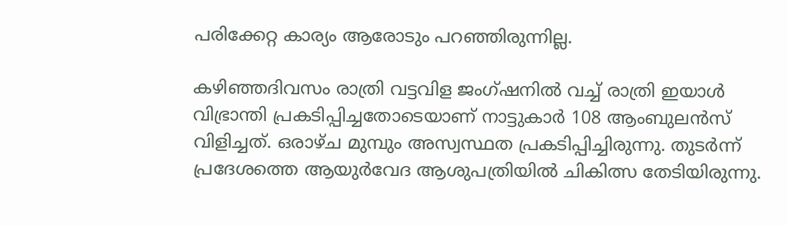പരിക്കേറ്റ കാര്യം ആരോടും പറഞ്ഞിരുന്നില്ല.

കഴിഞ്ഞദിവസം രാത്രി വട്ടവിള ജംഗ്ഷനില്‍ വച്ച് രാത്രി ഇയാള്‍ വിഭ്രാന്തി പ്രകടിപ്പിച്ചതോടെയാണ് നാട്ടുകാര്‍ 108 ആംബുലന്‍സ് വിളിച്ചത്. ഒരാഴ്ച മുമ്പും അസ്വസ്ഥത പ്രകടിപ്പിച്ചിരുന്നു. തുടര്‍ന്ന് പ്രദേശത്തെ ആയുര്‍വേദ ആശുപത്രിയില്‍ ചികിത്സ തേടിയിരുന്നു.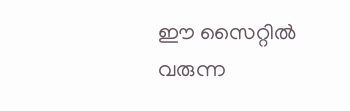ഈ സൈറ്റിൽ വരുന്ന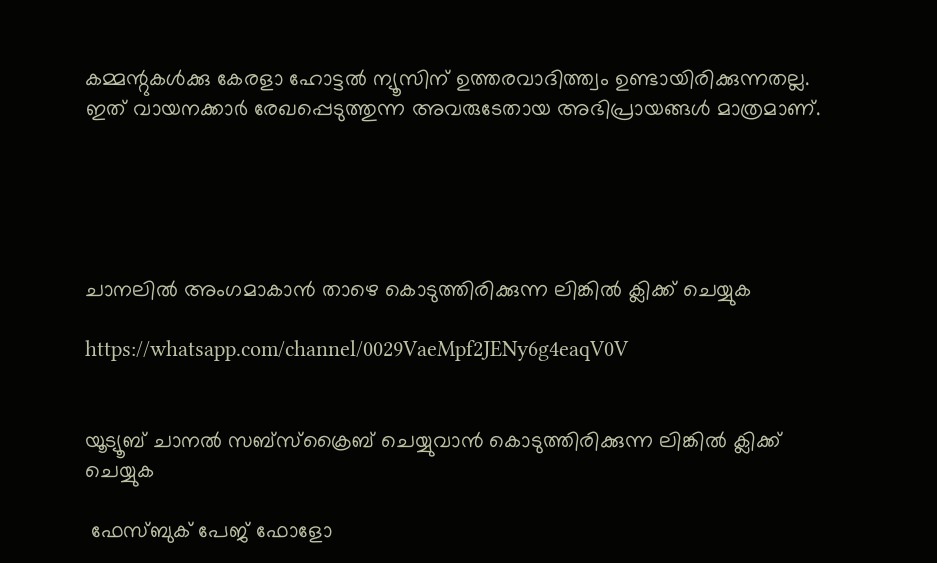കമ്മന്റുകൾക്കു കേരളാ ഹോട്ടൽ ന്യൂസിന് ഉത്തരവാദിത്ത്വം ഉണ്ടായിരിക്കുന്നതല്ല. ഇത് വായനക്കാർ രേഖപ്പെടുത്തുന്ന അവരുടേതായ അഭിപ്രായങ്ങൾ മാത്രമാണ്.





ചാനലിൽ അംഗമാകാൻ താഴെ കൊടുത്തിരിക്കുന്ന ലിങ്കിൽ ക്ലിക്ക് ചെയ്യുക

https://whatsapp.com/channel/0029VaeMpf2JENy6g4eaqV0V


യൂട്യൂബ് ചാനൽ സബ്സ്ക്രൈബ് ചെയ്യുവാൻ കൊടുത്തിരിക്കുന്ന ലിങ്കിൽ ക്ലിക്ക് ചെയ്യുക

 ഫേസ്ബുക് പേജ് ഫോളോ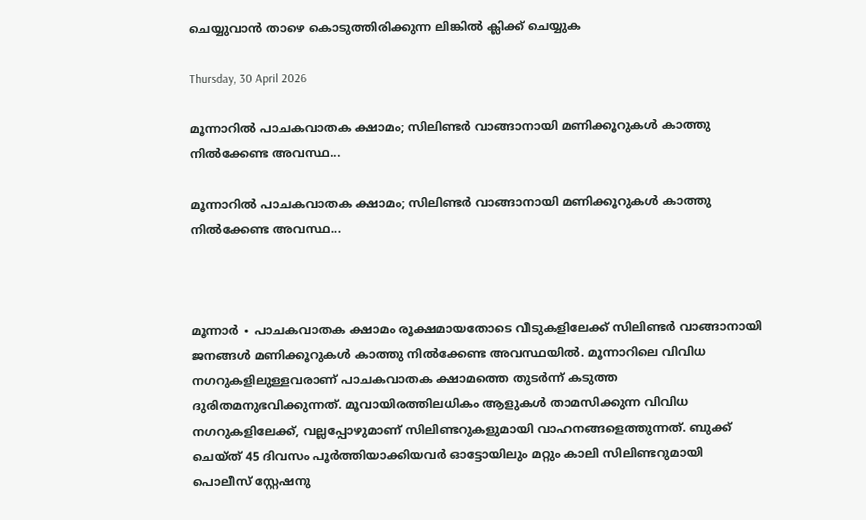ചെയ്യുവാൻ താഴെ കൊടുത്തിരിക്കുന്ന ലിങ്കിൽ ക്ലിക്ക് ചെയ്യുക

Thursday, 30 April 2026

മൂന്നാറിൽ പാചകവാതക ക്ഷാമം; സിലിണ്ടർ വാങ്ങാനായി മണിക്കൂറുകൾ കാത്തു നിൽക്കേണ്ട അവസ്ഥ...

മൂന്നാറിൽ പാചകവാതക ക്ഷാമം; സിലിണ്ടർ വാങ്ങാനായി മണിക്കൂറുകൾ കാത്തു നിൽക്കേണ്ട അവസ്ഥ...



മൂന്നാർ ∙ പാചകവാതക ക്ഷാമം രൂക്ഷമായതോടെ വീടുകളിലേക്ക് സിലിണ്ടർ വാങ്ങാനായി ജനങ്ങൾ മണിക്കൂറുകൾ കാത്തു നിൽക്കേണ്ട അവസ്ഥയിൽ. മൂന്നാറിലെ വിവിധ നഗറുകളിലുള്ളവരാണ് പാചകവാതക ക്ഷാമത്തെ തുടർന്ന് കടുത്ത ദുരിതമനുഭവിക്കുന്നത്. മൂവായിരത്തിലധികം ആളുകൾ താമസിക്കുന്ന വിവിധ നഗറുകളിലേക്ക്, വല്ലപ്പോഴുമാണ് സിലിണ്ടറുകളുമായി വാഹനങ്ങളെത്തുന്നത്. ബുക്ക് ചെയ്ത് 45 ദിവസം പൂർത്തിയാക്കിയവർ ഓട്ടോയിലും മറ്റും കാലി സിലിണ്ടറുമായി പൊലീസ് സ്റ്റേഷനു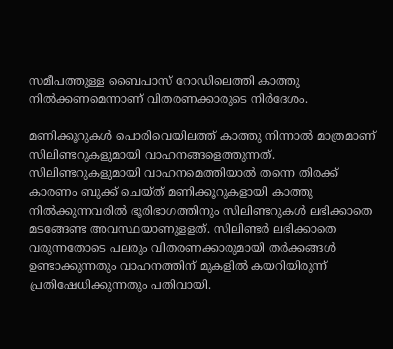സമീപത്തുള്ള ബൈപാസ് റോഡിലെത്തി കാത്തു നിൽക്കണമെന്നാണ് വിതരണക്കാരുടെ നിർദേശം.

മണിക്കൂറുകൾ പൊരിവെയിലത്ത് കാത്തു നിന്നാൽ മാത്രമാണ് സിലിണ്ടറുകളുമായി വാഹനങ്ങളെത്തുന്നത്. സിലിണ്ടറുകളുമായി വാഹനമെത്തിയാൽ തന്നെ തിരക്ക് കാരണം ബുക്ക് ചെയ്ത് മണിക്കൂറുകളായി കാത്തു നിൽക്കുന്നവരിൽ ഭൂരിഭാഗത്തിനും സിലിണ്ടറുകൾ ലഭിക്കാതെ മടങ്ങേണ്ട അവസ്ഥയാണുളളത്. സിലിണ്ടർ ലഭിക്കാതെ വരുന്നതോടെ പലരും വിതരണക്കാരുമായി തർക്കങ്ങൾ ഉണ്ടാക്കുന്നതും വാഹനത്തിന് മുകളിൽ കയറിയിരുന്ന് പ്രതിഷേധിക്കുന്നതും പതിവായി.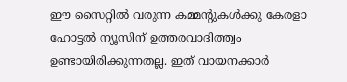ഈ സൈറ്റിൽ വരുന്ന കമ്മന്റുകൾക്കു കേരളാ ഹോട്ടൽ ന്യൂസിന് ഉത്തരവാദിത്ത്വം ഉണ്ടായിരിക്കുന്നതല്ല. ഇത് വായനക്കാർ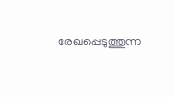രേഖപ്പെടുത്തുന്ന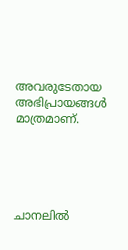അവരുടേതായ അഭിപ്രായങ്ങൾ മാത്രമാണ്.





ചാനലിൽ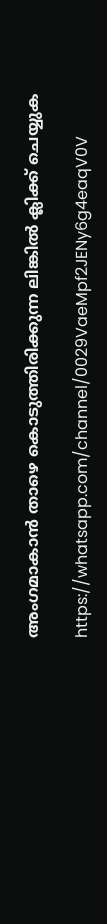അംഗമാകാൻ താഴെ കൊടുത്തിരിക്കുന്ന ലിങ്കിൽ ക്ലിക്ക് ചെയ്യുക

https://whatsapp.com/channel/0029VaeMpf2JENy6g4eaqV0V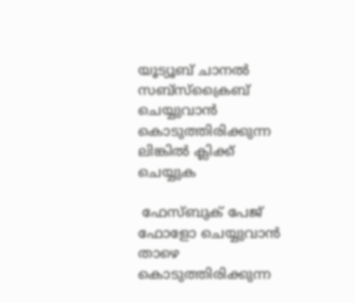യൂട്യൂബ് ചാനൽ സബ്സ്ക്രൈബ് ചെയ്യുവാൻ കൊടുത്തിരിക്കുന്ന ലിങ്കിൽ ക്ലിക്ക് ചെയ്യുക

 ഫേസ്ബുക് പേജ് ഫോളോ ചെയ്യുവാൻ താഴെ കൊടുത്തിരിക്കുന്ന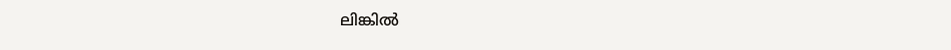ലിങ്കിൽ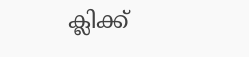ക്ലിക്ക്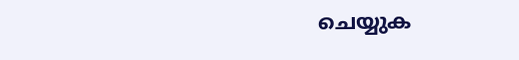ചെയ്യുക